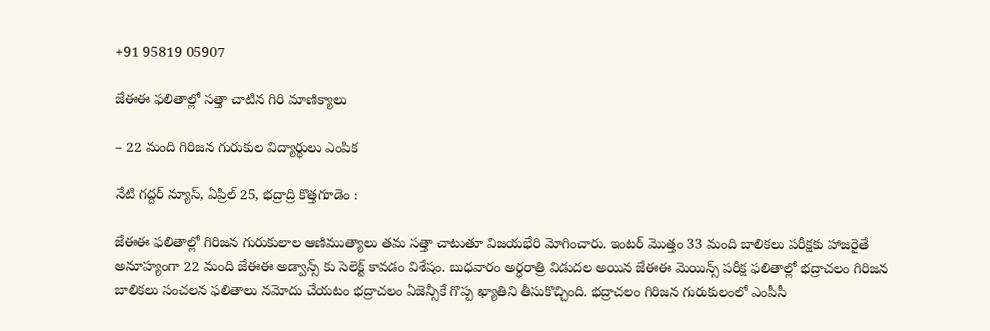+91 95819 05907

జేఈఈ ఫలితాల్లో సత్తా చాటిన గిరి మాణిక్యాలు

– 22 మంది గిరిజన గురుకుల విద్యార్థులు ఎంపిక

నేటి గద్దర్ న్యూస్, ఏప్రిల్ 25, భద్రాద్రి కొత్తగూడెం :

జేఈఈ ఫలితాల్లో గిరిజన గురుకులాల ఆణిముత్యాలు తమ సత్తా చాటుతూ విజయభేరి మోగించారు. ఇంటర్ మొత్తం 33 మంది బాలికలు పరీక్షకు హాజరైతే అనూహ్యంగా 22 మంది జేఈఈ అడ్వాన్స్ కు సెలెక్ట్ కావడం విశేషం. బుధవారం అర్ధరాత్రి విడుదల అయిన జేఈఈ మెయిన్స్ పరీక్ష ఫలితాల్లో భద్రాచలం గిరిజన బాలికలు సంచలన ఫలితాలు నమోదు చేయటం భద్రాచలం ఏజెన్సీకే గొప్ప ఖ్యాతిని తీసుకొచ్చింది. భద్రాచలం గిరిజన గురుకులంలో ఎంపీసీ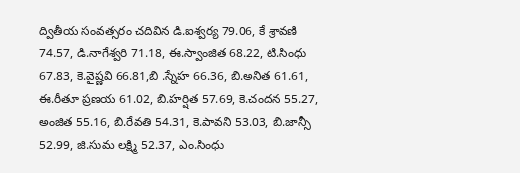ద్వితీయ సంవత్సరం చదివిన డి.ఐశ్వర్య 79.06, కే శ్రావణి 74.57, డి.నాగేశ్వరి 71.18, ఈ.స్వాంజిత 68.22, టి.సింధు 67.83, కె.వైష్ణవి 66.81,బి .స్నేహ 66.36, బి.అనిత 61.61, ఈ.రీతూ ప్రణయ 61.02, బి.హర్షిత 57.69, కె.చందన 55.27, అంజిత 55.16, బి.రేవతి 54.31, కె.పావని 53.03, బి.జాన్సీ 52.99, జి.సుమ లక్ష్మి 52.37, ఎం.సింధు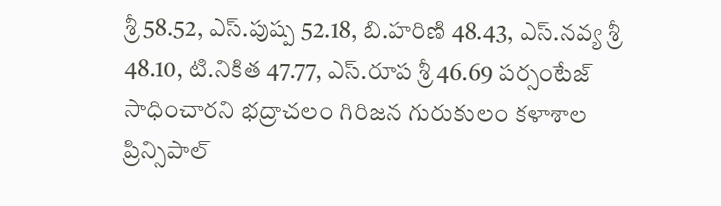శ్రీ 58.52, ఎస్.పుష్ప 52.18, బి.హరిణి 48.43, ఎస్.నవ్య శ్రీ 48.10, టి.నికిత 47.77, ఎస్.రూప శ్రీ 46.69 పర్సంటేజ్ సాధించారని భద్రాచలం గిరిజన గురుకులం కళాశాల ప్రిన్సిపాల్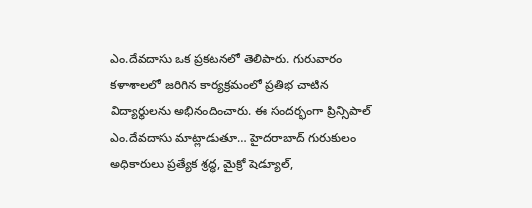ఎం.దేవదాసు ఒక ప్రకటనలో తెలిపారు. గురువారం కళాశాలలో జరిగిన కార్యక్రమంలో ప్రతిభ చాటిన విద్యార్థులను అభినందించారు. ఈ సందర్భంగా ప్రిన్సిపాల్ ఎం.దేవదాసు మాట్లాడుతూ… హైదరాబాద్ గురుకులం అధికారులు ప్రత్యేక శ్రద్ధ, మైక్రో షెడ్యూల్,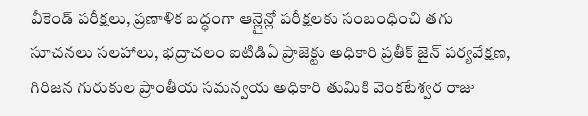వీకెండ్ పరీక్షలు, ప్రణాళిక బద్ధంగా ఆన్లైన్లో పరీక్షలకు సంబంధించి తగు సూచనలు సలహాలు, భద్రాచలం ఐటిడిఏ ప్రాజెక్టు అధికారి ప్రతీక్ జైన్ పర్యవేక్షణ, గిరిజన గురుకుల ప్రాంతీయ సమన్వయ అధికారి తుమికి వెంకటేశ్వర రాజు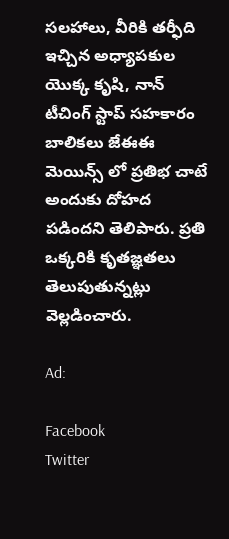సలహాలు, వీరికి తర్ఫీది ఇచ్చిన అధ్యాపకుల యొక్క కృషి, నాన్ టీచింగ్ స్టాప్ సహకారం బాలికలు జేఈఈ మెయిన్స్ లో ప్రతిభ చాటే అందుకు దోహద పడిందని తెలిపారు. ప్రతి ఒక్కరికి కృతజ్ఞతలు తెలుపుతున్నట్లు వెల్లడించారు.

Ad:

Facebook
Twitter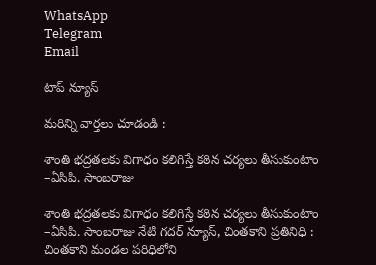WhatsApp
Telegram
Email

టాప్ న్యూస్

మరిన్ని వార్తలు చూడండి :

శాంతి భద్రతలకు విగాధం కలిగిస్తే కఠిన చర్యలు తీసుకుంటాం –ఏసిపి. సాంబరాజు

శాంతి భద్రతలకు విగాధం కలిగిస్తే కఠిన చర్యలు తీసుకుంటాం –ఏసిపి. సాంబరాజు నేటి గదర్ న్యూస్, చింతకాని ప్రతినిధి : చింతకాని మండల పరిధిలోని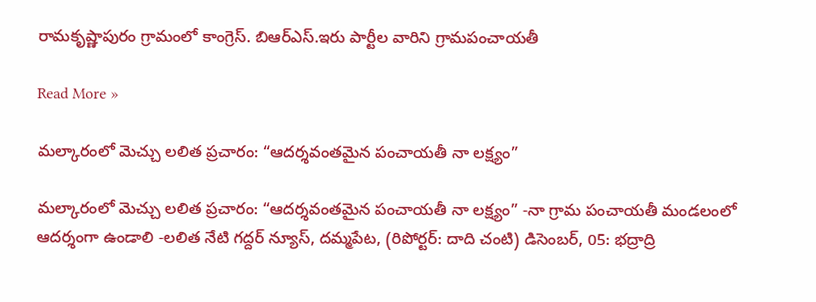రామకృష్ణాపురం గ్రామంలో కాంగ్రెస్. బిఆర్ఎస్.ఇరు పార్టీల వారిని గ్రామపంచాయతీ

Read More »

మల్కారంలో మెచ్చు లలిత ప్రచారం: “ఆదర్శవంతమైన పంచాయతీ నా లక్ష్యం”

మల్కారంలో మెచ్చు లలిత ప్రచారం: “ఆదర్శవంతమైన పంచాయతీ నా లక్ష్యం” -నా గ్రామ పంచాయతీ మండలంలో ఆదర్శంగా ఉండాలి -లలిత నేటి గద్దర్ న్యూస్, దమ్మపేట, (రిపోర్టర్: దాది చంటి) డిసెంబర్, 05: భద్రాద్రి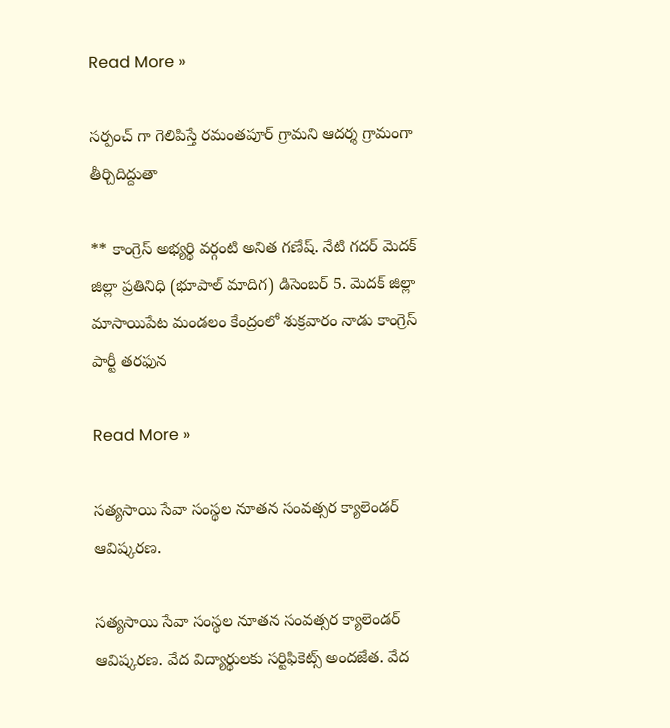Read More »

సర్పంచ్ గా గెలిపిస్తే రమంతపూర్ గ్రామని ఆదర్శ గ్రామంగా తీర్చిదిద్దుతా

** కాంగ్రెస్ అభ్యర్థి వర్గంటి అనిత గణేష్. నేటి గదర్ మెదక్ జిల్లా ప్రతినిధి (భూపాల్ మాదిగ) డిసెంబర్ 5. మెదక్ జిల్లా మాసాయిపేట మండలం కేంద్రంలో శుక్రవారం నాడు కాంగ్రెస్ పార్టీ తరఫున

Read More »

సత్యసాయి సేవా సంస్థల నూతన సంవత్సర క్యాలెండర్ ఆవిష్కరణ.

సత్యసాయి సేవా సంస్థల నూతన సంవత్సర క్యాలెండర్ ఆవిష్కరణ. వేద విద్యార్థులకు సర్టిఫికెట్స్ అందజేత. వేద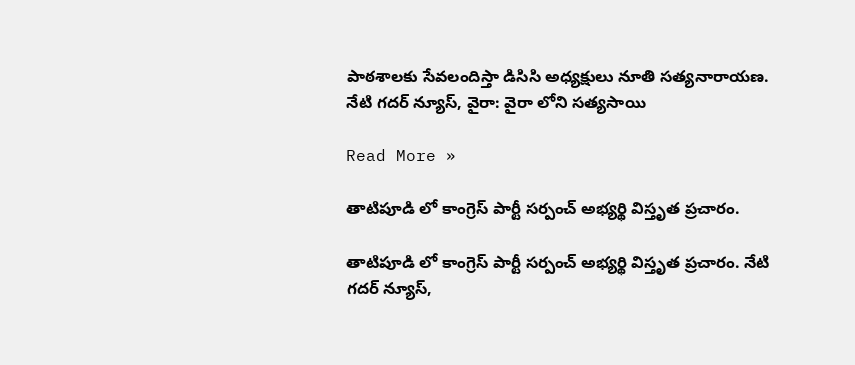పాఠశాలకు సేవలందిస్తా డిసిసి అధ్యక్షులు నూతి సత్యనారాయణ. నేటి గదర్ న్యూస్, వైరా: వైరా లోని సత్యసాయి

Read More »

తాటిపూడి లో కాంగ్రెస్ పార్టీ సర్పంచ్ అభ్యర్థి విస్తృత ప్రచారం.

తాటిపూడి లో కాంగ్రెస్ పార్టీ సర్పంచ్ అభ్యర్థి విస్తృత ప్రచారం. నేటి గదర్ న్యూస్,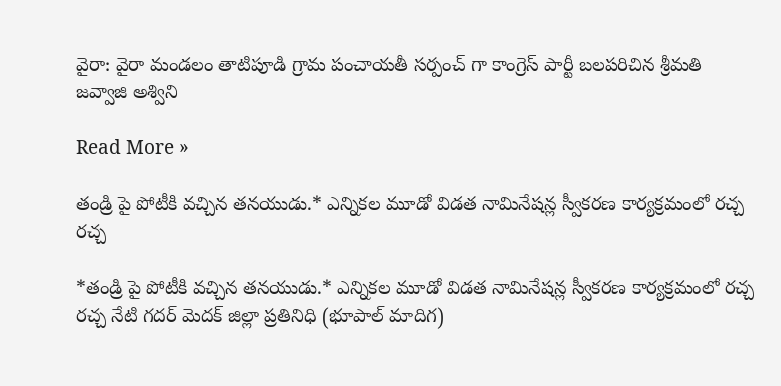వైరా: వైరా మండలం తాటిపూడి గ్రామ పంచాయతీ సర్పంచ్ గా కాంగ్రెస్ పార్టీ బలపరిచిన శ్రీమతి జవ్వాజి అశ్విని

Read More »

తండ్రి పై పోటీకి వచ్చిన తనయుడు.* ఎన్నికల మూడో విడత నామినేషన్ల స్వీకరణ కార్యక్రమంలో రచ్చ రచ్చ

*తండ్రి పై పోటీకి వచ్చిన తనయుడు.* ఎన్నికల మూడో విడత నామినేషన్ల స్వీకరణ కార్యక్రమంలో రచ్చ రచ్చ నేటి గదర్ మెదక్ జిల్లా ప్రతినిధి (భూపాల్ మాదిగ)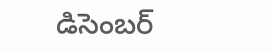డిసెంబర్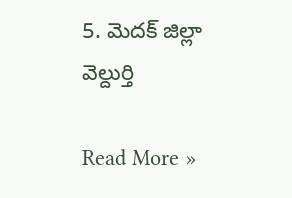5. మెదక్ జిల్లా వెల్దుర్తి

Read More »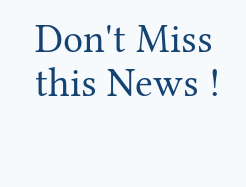Don't Miss this News !